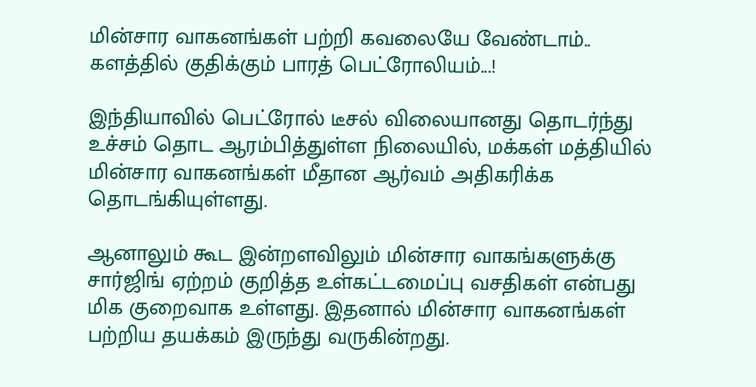மின்சார வாகனங்கள் பற்றி கவலையே வேண்டாம்.. களத்தில் குதிக்கும் பாரத் பெட்ரோலியம்...!

இந்தியாவில் பெட்ரோல் டீசல் விலையானது தொடர்ந்து உச்சம் தொட ஆரம்பித்துள்ள நிலையில், மக்கள் மத்தியில் மின்சார வாகனங்கள் மீதான ஆர்வம் அதிகரிக்க தொடங்கியுள்ளது.

ஆனாலும் கூட இன்றளவிலும் மின்சார வாகங்களுக்கு சார்ஜிங் ஏற்றம் குறித்த உள்கட்டமைப்பு வசதிகள் என்பது மிக குறைவாக உள்ளது. இதனால் மின்சார வாகனங்கள் பற்றிய தயக்கம் இருந்து வருகின்றது.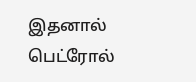இதனால் பெட்ரோல்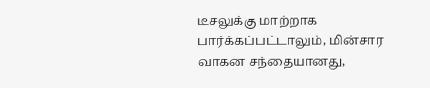டீசலுக்கு மாற்றாக பார்க்கப்பட்டாலும், மின்சார வாகன சந்தையானது,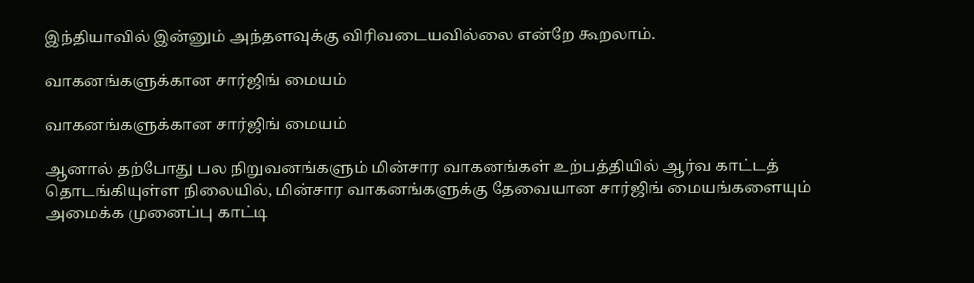இந்தியாவில் இன்னும் அந்தளவுக்கு விரிவடையவில்லை என்றே கூறலாம்.

வாகனங்களுக்கான சார்ஜிங் மையம்

வாகனங்களுக்கான சார்ஜிங் மையம்

ஆனால் தற்போது பல நிறுவனங்களும் மின்சார வாகனங்கள் உற்பத்தியில் ஆர்வ காட்டத் தொடங்கியுள்ள நிலையில், மின்சார வாகனங்களுக்கு தேவையான சார்ஜிங் மையங்களையும் அமைக்க முனைப்பு காட்டி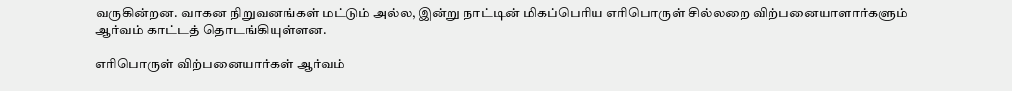வருகின்றன. வாகன நிறுவனங்கள் மட்டும் அல்ல, இன்று நாட்டின் மிகப்பெரிய எரிபொருள் சில்லறை விற்பனையாளார்களும் ஆர்வம் காட்டத் தொடங்கியுள்ளன.

எரிபொருள் விற்பனையார்கள் ஆர்வம்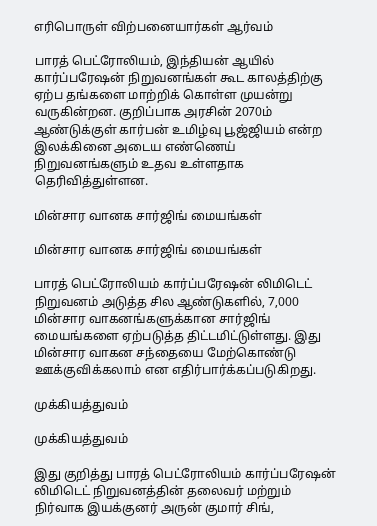எரிபொருள் விற்பனையார்கள் ஆர்வம்

பாரத் பெட்ரோலியம், இந்தியன் ஆயில் கார்ப்பரேஷன் நிறுவனங்கள் கூட காலத்திற்கு ஏற்ப தங்களை மாற்றிக் கொள்ள முயன்று வருகின்றன. குறிப்பாக அரசின் 2070ம் ஆண்டுக்குள் கார்பன் உமிழ்வு பூஜ்ஜியம் என்ற இலக்கினை அடைய எண்ணெய் நிறுவனங்களும் உதவ உள்ளதாக தெரிவித்துள்ளன.

மின்சார வானக சார்ஜிங் மையங்கள்

மின்சார வானக சார்ஜிங் மையங்கள்

பாரத் பெட்ரோலியம் கார்ப்பரேஷன் லிமிடெட் நிறுவனம் அடுத்த சில ஆண்டுகளில், 7,000 மின்சார வாகனங்களுக்கான சார்ஜிங் மையங்களை ஏற்படுத்த திட்டமிட்டுள்ளது. இது மின்சார வாகன சந்தையை மேற்கொண்டு ஊக்குவிக்கலாம் என எதிர்பார்க்கப்படுகிறது.

முக்கியத்துவம்

முக்கியத்துவம்

இது குறித்து பாரத் பெட்ரோலியம் கார்ப்பரேஷன் லிமிடெட் நிறுவனத்தின் தலைவர் மற்றும் நிர்வாக இயக்குனர் அருன் குமார் சிங்,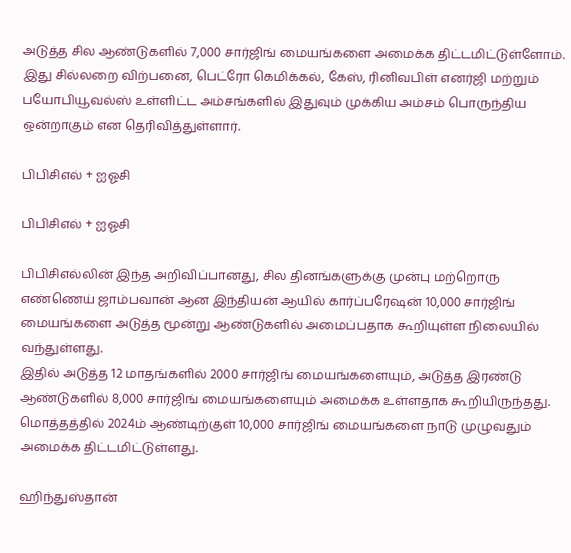அடுத்த சில ஆண்டுகளில் 7,000 சார்ஜிங் மையங்களை அமைக்க திட்டமிட்டுள்ளோம். இது சில்லறை விற்பனை, பெட்ரோ கெமிக்கல், கேஸ், ரினிவபிள் எனர்ஜி மற்றும் பயோபியூவல்ஸ் உள்ளிட்ட அம்சங்களில் இதுவும் முக்கிய அம்சம் பொருந்திய ஒன்றாகும் என தெரிவித்துள்ளார்.

பிபிசிஎல் + ஐஓசி

பிபிசிஎல் + ஐஓசி

பிபிசிஎல்லின் இந்த அறிவிப்பானது, சில தினங்களுக்கு முன்பு மற்றொரு எண்ணெய் ஜாம்பவான் ஆன இந்தியன் ஆயில் கார்ப்பரேஷன் 10,000 சார்ஜிங் மையங்களை அடுத்த மூன்று ஆண்டுகளில் அமைப்பதாக கூறியுள்ள நிலையில் வந்துள்ளது.
இதில் அடுத்த 12 மாதங்களில் 2000 சார்ஜிங் மையங்களையும், அடுத்த இரண்டு ஆண்டுகளில் 8,000 சார்ஜிங் மையங்களையும் அமைக்க உள்ளதாக கூறியிருந்தது. மொத்தத்தில் 2024ம் ஆண்டிற்குள் 10,000 சார்ஜிங் மையங்களை நாடு முழுவதும் அமைக்க திட்டமிட்டுள்ளது.

ஹிந்துஸ்தான்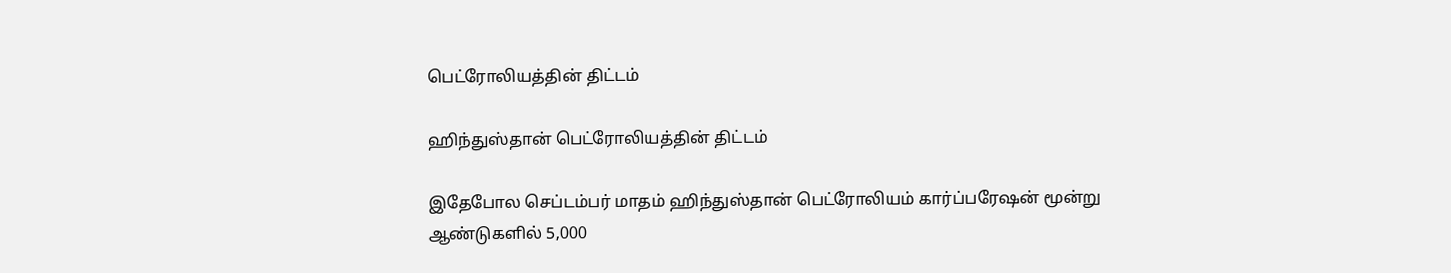பெட்ரோலியத்தின் திட்டம்

ஹிந்துஸ்தான் பெட்ரோலியத்தின் திட்டம்

இதேபோல செப்டம்பர் மாதம் ஹிந்துஸ்தான் பெட்ரோலியம் கார்ப்பரேஷன் மூன்று ஆண்டுகளில் 5,000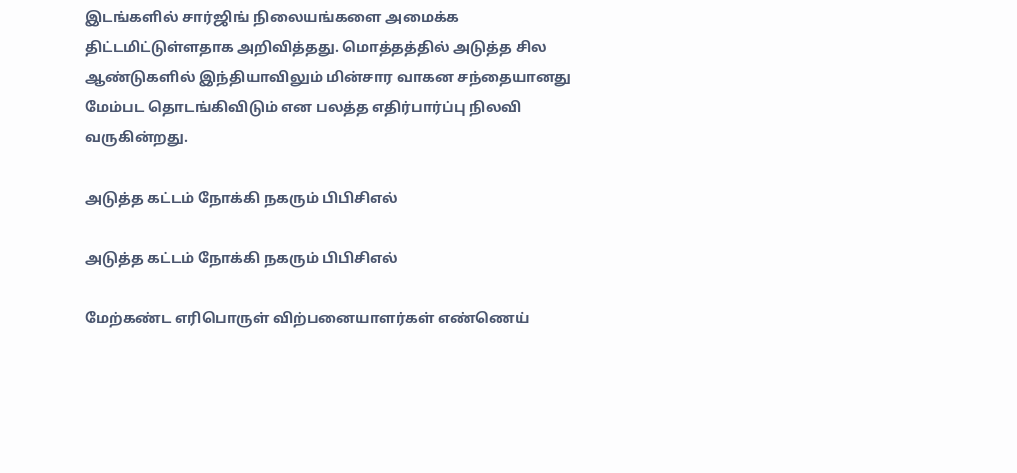இடங்களில் சார்ஜிங் நிலையங்களை அமைக்க திட்டமிட்டுள்ளதாக அறிவித்தது. மொத்தத்தில் அடுத்த சில ஆண்டுகளில் இந்தியாவிலும் மின்சார வாகன சந்தையானது மேம்பட தொடங்கிவிடும் என பலத்த எதிர்பார்ப்பு நிலவி வருகின்றது.

அடுத்த கட்டம் நோக்கி நகரும் பிபிசிஎல்

அடுத்த கட்டம் நோக்கி நகரும் பிபிசிஎல்

மேற்கண்ட எரிபொருள் விற்பனையாளர்கள் எண்ணெய்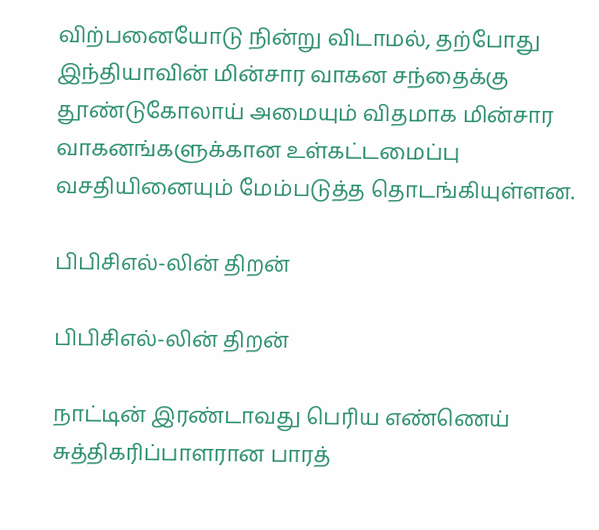விற்பனையோடு நின்று விடாமல், தற்போது இந்தியாவின் மின்சார வாகன சந்தைக்கு தூண்டுகோலாய் அமையும் விதமாக மின்சார வாகனங்களுக்கான உள்கட்டமைப்பு வசதியினையும் மேம்படுத்த தொடங்கியுள்ளன.

பிபிசிஎல்-லின் திறன்

பிபிசிஎல்-லின் திறன்

நாட்டின் இரண்டாவது பெரிய எண்ணெய் சுத்திகரிப்பாளரான பாரத்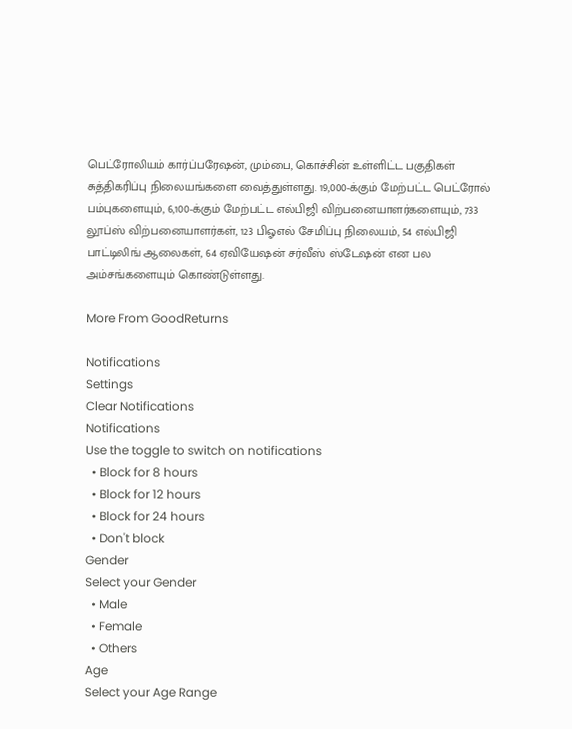பெட்ரோலியம் கார்ப்பரேஷன், மும்பை, கொச்சின் உள்ளிட்ட பகுதிகள் சுத்திகரிப்பு நிலையங்களை வைத்துள்ளது. 19,000-க்கும் மேற்பட்ட பெட்ரோல் பம்புகளையும், 6,100-க்கும் மேற்பட்ட எல்பிஜி விற்பனையாளர்களையும், 733 லூப்ஸ் விற்பனையாளர்கள், 123 பிஓஎல் சேமிப்பு நிலையம், 54 எல்பிஜி பாட்டிலிங் ஆலைகள், 64 ஏவியேஷன் சர்வீஸ் ஸ்டேஷன் என பல அம்சங்களையும் கொண்டுள்ளது.

More From GoodReturns

Notifications
Settings
Clear Notifications
Notifications
Use the toggle to switch on notifications
  • Block for 8 hours
  • Block for 12 hours
  • Block for 24 hours
  • Don't block
Gender
Select your Gender
  • Male
  • Female
  • Others
Age
Select your Age Range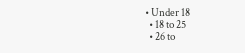• Under 18
  • 18 to 25
  • 26 to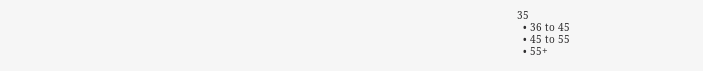35
  • 36 to 45
  • 45 to 55
  • 55+